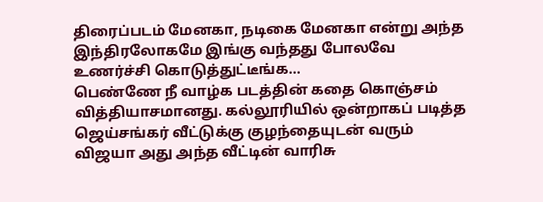திரைப்படம் மேனகா, நடிகை மேனகா என்று அந்த இந்திரலோகமே இங்கு வந்தது போலவே உணர்ச்சி கொடுத்துட்டீங்க...
பெண்ணே நீ வாழ்க படத்தின் கதை கொஞ்சம் வித்தியாசமானது. கல்லூரியில் ஒன்றாகப் படித்த ஜெய்சங்கர் வீட்டுக்கு குழந்தையுடன் வரும் விஜயா அது அந்த வீட்டின் வாரிசு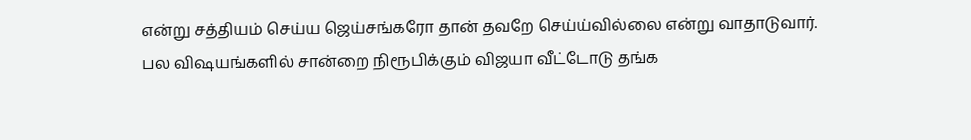என்று சத்தியம் செய்ய ஜெய்சங்கரோ தான் தவறே செய்ய்வில்லை என்று வாதாடுவார்.
பல விஷயங்களில் சான்றை நிரூபிக்கும் விஜயா வீட்டோடு தங்க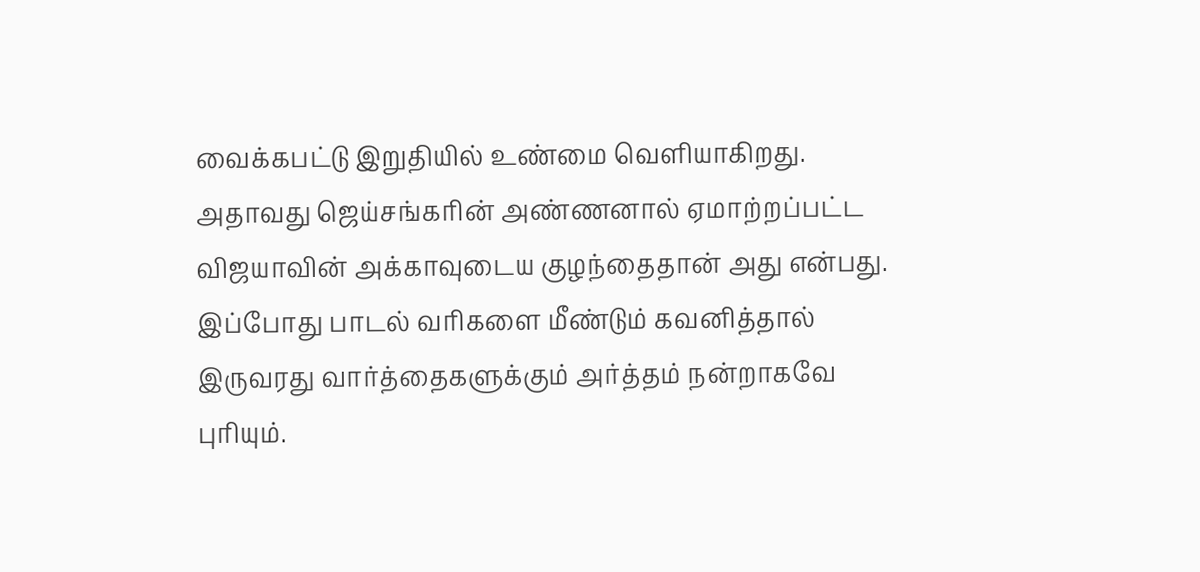வைக்கபட்டு இறுதியில் உண்மை வெளியாகிறது. அதாவது ஜெய்சங்கரின் அண்ணனால் ஏமாற்றப்பட்ட விஜயாவின் அக்காவுடைய குழந்தைதான் அது என்பது.
இப்போது பாடல் வரிகளை மீண்டும் கவனித்தால் இருவரது வார்த்தைகளுக்கும் அர்த்தம் நன்றாகவே புரியும்.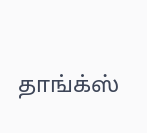தாங்க்ஸ்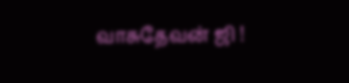வாசுதேவன் ஜி !